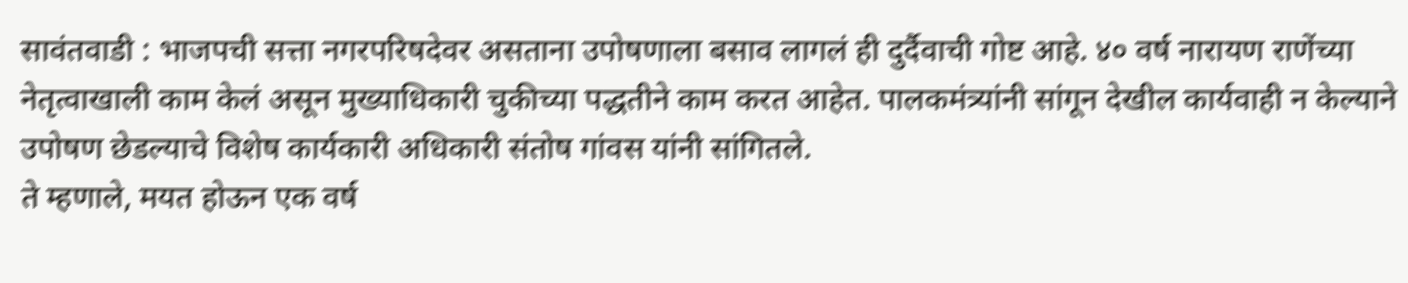सावंतवाडी : भाजपची सत्ता नगरपरिषदेवर असताना उपोषणाला बसाव लागलं ही दुर्दैवाची गोष्ट आहे. ४० वर्ष नारायण राणेंच्या नेतृत्वाखाली काम केलं असून मुख्याधिकारी चुकीच्या पद्धतीने काम करत आहेत. पालकमंत्र्यांनी सांगून देखील कार्यवाही न केल्याने उपोषण छेडल्याचे विशेष कार्यकारी अधिकारी संतोष गांवस यांनी सांगितले.
ते म्हणाले, मयत होऊन एक वर्ष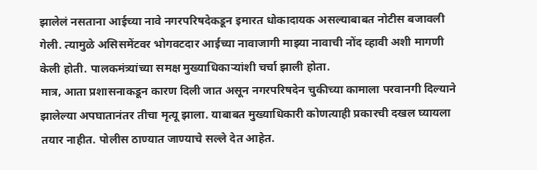झालेलं नसताना आईच्या नावे नगरपरिषदेकडून इमारत धोकादायक असल्याबाबत नोटीस बजावली गेली. त्यामुळे असिसमेंटवर भोगवटदार आईच्या नावाजागी माझ्या नावाची नोंद व्हावी अशी मागणी केली होती. पालकमंत्र्यांच्या समक्ष मुख्याधिकाऱ्यांशी चर्चा झाली होता.
मात्र, आता प्रशासनाकडून कारण दिली जात असून नगरपरिषदेन चुकीच्या कामाला परवानगी दिल्याने झालेल्या अपघातानंतर तीचा मृत्यू झाला. याबाबत मुख्याधिकारी कोणत्याही प्रकारची दखल घ्यायला तयार नाहीत. पोलीस ठाण्यात जाण्याचे सल्ले देत आहेत.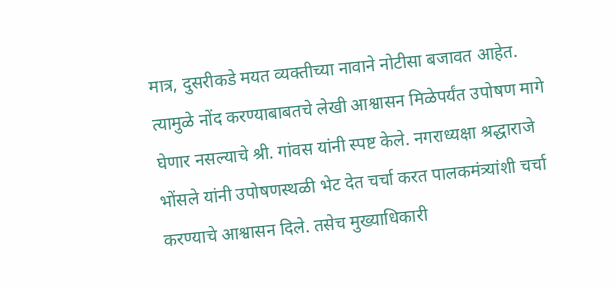मात्र, दुसरीकडे मयत व्यक्तीच्या नावाने नोटीसा बजावत आहेत. त्यामुळे नोंद करण्याबाबतचे लेखी आश्वासन मिळेपर्यंत उपोषण मागे घेणार नसल्याचे श्री. गांवस यांनी स्पष्ट केले. नगराध्यक्षा श्रद्धाराजे भोंसले यांनी उपोषणस्थळी भेट देत चर्चा करत पालकमंत्र्यांशी चर्चा करण्याचे आश्वासन दिले. तसेच मुख्याधिकारी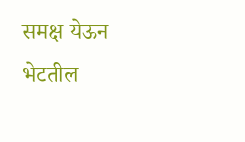समक्ष येऊन भेटतील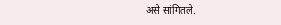असे सांगितले.